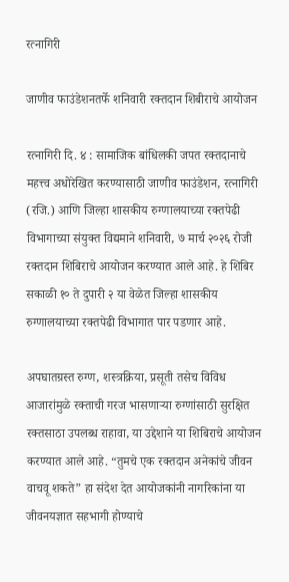रत्नागिरी

जाणीव फाउंडेशनतर्फे शनिवारी रक्तदान शिबीराचे आयोजन

रत्नागिरी दि. ४ : सामाजिक बांधिलकी जपत रक्तदानाचे महत्त्व अधोरेखित करण्यासाठी जाणीव फाउंडेशन, रत्नागिरी (रजि.) आणि जिल्हा शासकीय रुग्णालयाच्या रक्तपेढी विभागाच्या संयुक्त विद्यमाने शनिवारी, ७ मार्च २०२६ रोजी रक्तदान शिबिराचे आयोजन करण्यात आले आहे. हे शिबिर सकाळी १० ते दुपारी २ या वेळेत जिल्हा शासकीय रुग्णालयाच्या रक्तपेढी विभागात पार पडणार आहे.

अपघातग्रस्त रुग्ण, शस्त्रक्रिया, प्रसूती तसेच विविध आजारांमुळे रक्ताची गरज भासणाऱ्या रुग्णांसाठी सुरक्षित रक्तसाठा उपलब्ध राहावा, या उद्देशाने या शिबिराचे आयोजन करण्यात आले आहे. “तुमचे एक रक्तदान अनेकांचे जीवन वाचवू शकते” हा संदेश देत आयोजकांनी नागरिकांना या जीवनयज्ञात सहभागी होण्याचे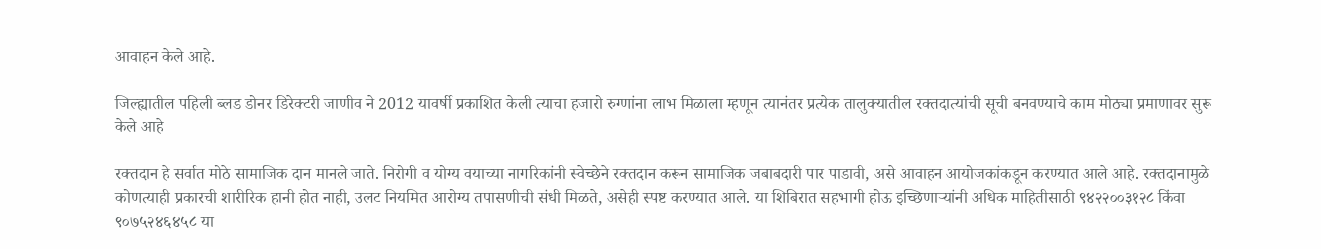आवाहन केले आहे.

जिल्ह्यातील पहिली ब्लड डोनर डिरेक्टरी जाणीव ने 2012 यावर्षी प्रकाशित केली त्याचा हजारो रुग्णांना लाभ मिळाला म्हणून त्यानंतर प्रत्येक तालुक्यातील रक्तदात्यांची सूची बनवण्याचे काम मोठ्या प्रमाणावर सुरू केले आहे

रक्तदान हे सर्वात मोठे सामाजिक दान मानले जाते. निरोगी व योग्य वयाच्या नागरिकांनी स्वेच्छेने रक्तदान करून सामाजिक जबाबदारी पार पाडावी, असे आवाहन आयोजकांकडून करण्यात आले आहे. रक्तदानामुळे कोणत्याही प्रकारची शारीरिक हानी होत नाही, उलट नियमित आरोग्य तपासणीची संधी मिळते, असेही स्पष्ट करण्यात आले. या शिबिरात सहभागी होऊ इच्छिणाऱ्यांनी अधिक माहितीसाठी ९४२२००३१२८ किंवा ९०७५२४६४५८ या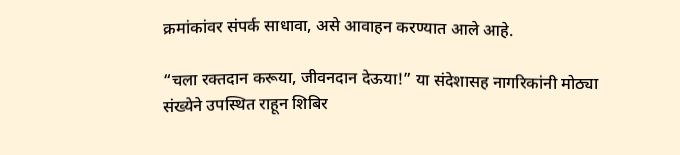क्रमांकांवर संपर्क साधावा, असे आवाहन करण्यात आले आहे.

“चला रक्तदान करूया, जीवनदान देऊया!” या संदेशासह नागरिकांनी मोठ्या संख्येने उपस्थित राहून शिबिर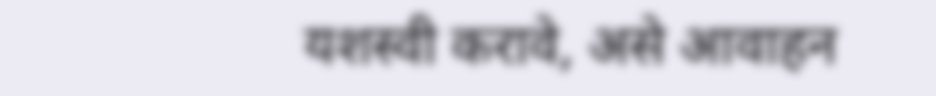यशस्वी करावे, असे आवाहन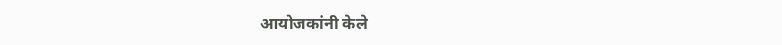आयोजकांनी केले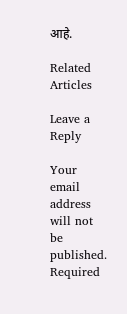आहे.

Related Articles

Leave a Reply

Your email address will not be published. Required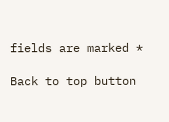fields are marked *

Back to top button